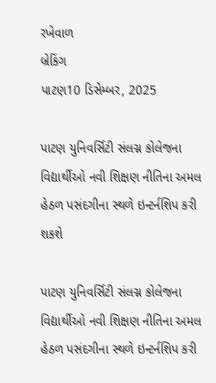રખેવાળ
બ્રેકિંગ
પાટણ10 ડિસેમ્બર, 2025

પાટણ યુનિવર્સિટી સંલગ્ન કોલેજના વિદ્યાર્થીઓ નવી શિક્ષણ નીતિના અમલ હેઠળ પસંદગીના સ્થળે ઇન્ટર્નશિપ કરી શકશે

પાટણ યુનિવર્સિટી સંલગ્ન કોલેજના વિદ્યાર્થીઓ નવી શિક્ષણ નીતિના અમલ હેઠળ પસંદગીના સ્થળે ઇન્ટર્નશિપ કરી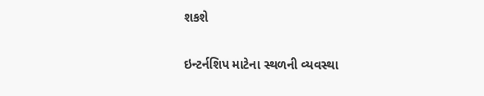શકશે

ઇન્ટર્નશિપ માટેના સ્થળની વ્યવસ્થા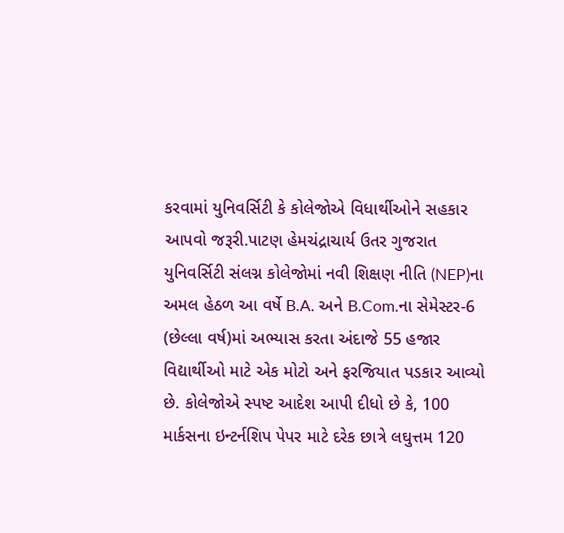કરવામાં યુનિવર્સિટી કે કોલેજોએ વિધાર્થીઓને સહકાર આપવો જરૂરી.પાટણ હેમચંદ્રાચાર્ય ઉતર ગુજરાત યુનિવર્સિટી સંલગ્ન કોલેજોમાં નવી શિક્ષણ નીતિ (NEP)ના અમલ હેઠળ આ વર્ષે B.A. અને B.Com.ના સેમેસ્ટર-6 (છેલ્લા વર્ષ)માં અભ્યાસ કરતા અંદાજે 55 હજાર વિદ્યાર્થીઓ માટે એક મોટો અને ફરજિયાત પડકાર આવ્યો છે. કોલેજોએ સ્પષ્ટ આદેશ આપી દીધો છે કે, 100 માર્કસના ઇન્ટર્નશિપ પેપર માટે દરેક છાત્રે લઘુત્તમ 120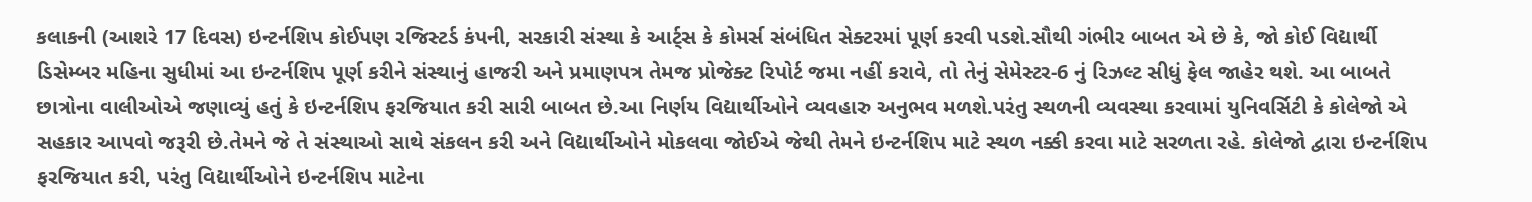કલાકની (આશરે 17 દિવસ) ઇન્ટર્નશિપ કોઈપણ રજિસ્ટર્ડ કંપની, સરકારી સંસ્થા કે આર્ટ્સ કે કોમર્સ સંબંધિત સેક્ટરમાં પૂર્ણ કરવી પડશે.સૌથી ગંભીર બાબત એ છે કે, જો કોઈ વિદ્યાર્થી ડિસેમ્બર મહિના સુધીમાં આ ઇન્ટર્નશિપ પૂર્ણ કરીને સંસ્થાનું હાજરી અને પ્રમાણપત્ર તેમજ પ્રોજેક્ટ રિપોર્ટ જમા નહીં કરાવે, તો તેનું સેમેસ્ટર-6 નું રિઝલ્ટ સીધું ફેલ જાહેર થશે. આ બાબતે છાત્રોના વાલીઓએ જણાવ્યું હતું કે ઇન્ટર્નશિપ ફરજિયાત કરી સારી બાબત છે.આ નિર્ણય વિદ્યાર્થીઓને વ્યવહારુ અનુભવ મળશે.પરંતુ સ્થળની વ્યવસ્થા કરવામાં યુનિવર્સિટી કે કોલેજો એ સહકાર આપવો જરૂરી છે.તેમને જે તે સંસ્થાઓ સાથે સંકલન કરી અને વિદ્યાર્થીઓને મોકલવા જોઈએ જેથી તેમને ઇન્ટર્નશિપ માટે સ્થળ નક્કી કરવા માટે સરળતા રહે. કોલેજો દ્વારા ઇન્ટર્નશિપ ફરજિયાત કરી, પરંતુ વિદ્યાર્થીઓને ઇન્ટર્નશિપ માટેના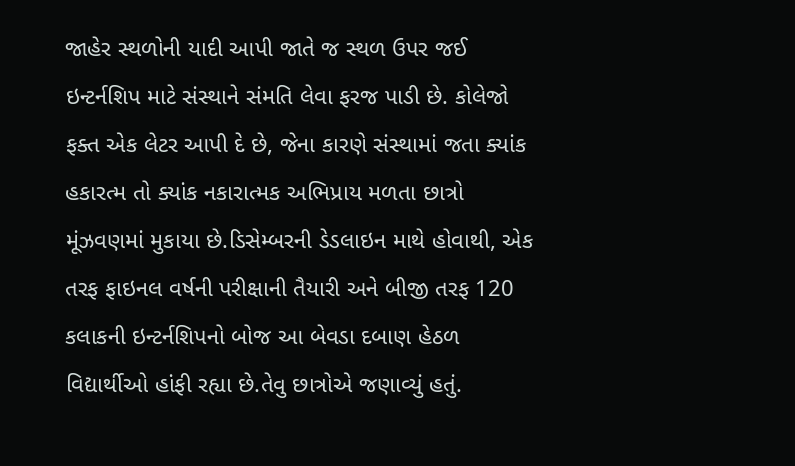જાહેર સ્થળોની યાદી આપી જાતે જ સ્થળ ઉપર જઈ ઇન્ટર્નશિપ માટે સંસ્થાને સંમતિ લેવા ફરજ પાડી છે. કોલેજો ફક્ત એક લેટર આપી દે છે, જેના કારણે સંસ્થામાં જતા ક્યાંક હકારત્મ તો ક્યાંક નકારાત્મક અભિપ્રાય મળતા છાત્રો મૂંઝવણમાં મુકાયા છે.ડિસેમ્બરની ડેડલાઇન માથે હોવાથી, એક તરફ ફાઇનલ વર્ષની પરીક્ષાની તૈયારી અને બીજી તરફ 120 કલાકની ઇન્ટર્નશિપનો બોજ આ બેવડા દબાણ હેઠળ વિદ્યાર્થીઓ હાંફી રહ્યા છે.તેવુ છાત્રોએ જણાવ્યું હતું.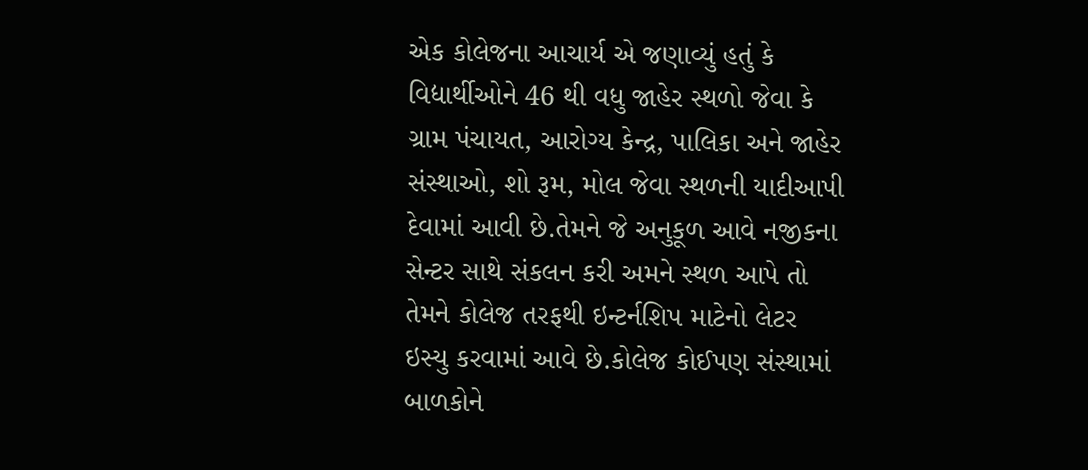એક કોલેજના આચાર્ય એ જણાવ્યું હતું કે વિદ્યાર્થીઓને 46 થી વધુ જાહેર સ્થળો જેવા કે ગ્રામ પંચાયત, આરોગ્ય કેન્દ્ર, પાલિકા અને જાહેર સંસ્થાઓ, શો રૂમ, મોલ જેવા સ્થળની યાદીઆપી દેવામાં આવી છે.તેમને જે અનુકૂળ આવે નજીકના સેન્ટર સાથે સંકલન કરી અમને સ્થળ આપે તો તેમને કોલેજ તરફથી ઇન્ટર્નશિપ માટેનો લેટર ઇસ્યુ કરવામાં આવે છે.કોલેજ કોઈપણ સંસ્થામાં બાળકોને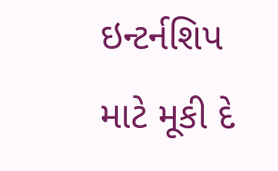ઇન્ટર્નશિપ માટે મૂકી દે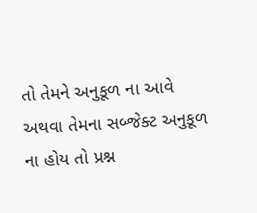તો તેમને અનુકૂળ ના આવે અથવા તેમના સબ્જેક્ટ અનુકૂળ ના હોય તો પ્રશ્ન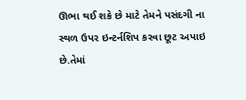ઊભા થઈ શકે છે માટે તેમને પસંદગી ના સ્થળ ઉપર ઇન્ટર્નશિપ કરવા છૂટ અપાઇ છે.તેમાં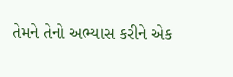તેમને તેનો અભ્યાસ કરીને એક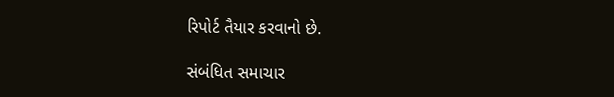રિપોર્ટ તૈયાર કરવાનો છે.

સંબંધિત સમાચાર